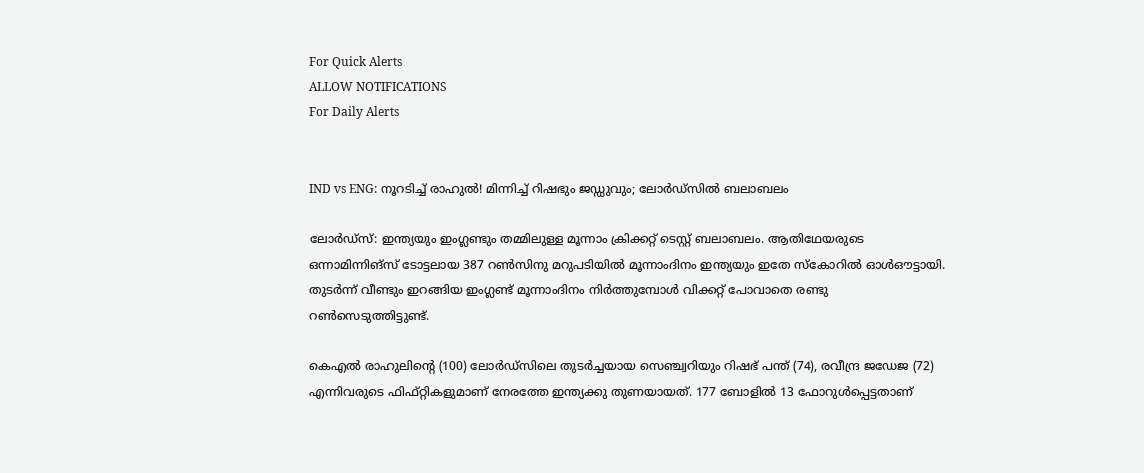For Quick Alerts
ALLOW NOTIFICATIONS
For Daily Alerts


IND vs ENG: നൂറടിച്ച് രാഹുല്‍! മിന്നിച്ച് റിഷഭും ജഡ്ഡുവും; ലോര്‍ഡ്‌സില്‍ ബലാബലം

ലോര്‍ഡ്‌സ്: ഇന്ത്യയും ഇംഗ്ലണ്ടും തമ്മിലുള്ള മൂന്നാം ക്രിക്കറ്റ് ടെസ്റ്റ് ബലാബലം. ആതിഥേയരുടെ ഒന്നാമിന്നിങ്‌സ് ടോട്ടലായ 387 റണ്‍സിനു മറുപടിയില്‍ മൂന്നാംദിനം ഇന്ത്യയും ഇതേ സ്‌കോറില്‍ ഓള്‍ഔട്ടായി. തുടര്‍ന്ന് വീണ്ടും ഇറങ്ങിയ ഇംഗ്ലണ്ട് മൂന്നാംദിനം നിര്‍ത്തുമ്പോള്‍ വിക്കറ്റ് പോവാതെ രണ്ടു റണ്‍സെടുത്തിട്ടുണ്ട്.

കെഎല്‍ രാഹുലിന്റെ (100) ലോര്‍ഡ്‌സിലെ തുടര്‍ച്ചയായ സെഞ്ച്വറിയും റിഷഭ് പന്ത് (74), രവീന്ദ്ര ജഡേജ (72) എന്നിവരുടെ ഫിഫ്റ്റികളുമാണ് നേരത്തേ ഇന്ത്യക്കു തുണയായത്. 177 ബോളില്‍ 13 ഫോറുള്‍പ്പെട്ടതാണ്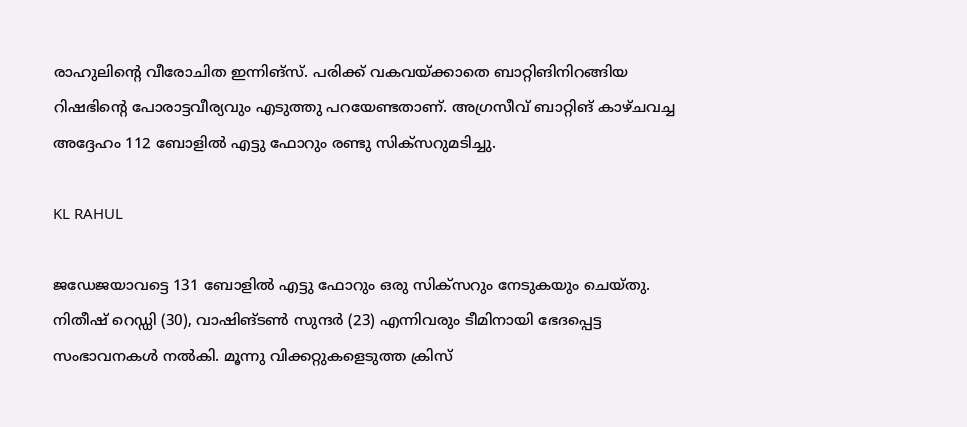രാഹുലിന്റെ വീരോചിത ഇന്നിങ്‌സ്. പരിക്ക് വകവയ്ക്കാതെ ബാറ്റിങിനിറങ്ങിയ റിഷഭിന്റെ പോരാട്ടവീര്യവും എടുത്തു പറയേണ്ടതാണ്. അഗ്രസീവ് ബാറ്റിങ് കാഴ്ചവച്ച അദ്ദേഹം 112 ബോളില്‍ എട്ടു ഫോറും രണ്ടു സിക്‌സറുമടിച്ചു.

KL RAHUL

ജഡേജയാവട്ടെ 131 ബോളില്‍ എട്ടു ഫോറും ഒരു സിക്‌സറും നേടുകയും ചെയ്തു. നിതീഷ് റെഡ്ഡി (30), വാഷിങ്ടണ്‍ സുന്ദര്‍ (23) എന്നിവരും ടീമിനായി ഭേദപ്പെട്ട സംഭാവനകള്‍ നല്‍കി. മൂന്നു വിക്കറ്റുകളെടുത്ത ക്രിസ്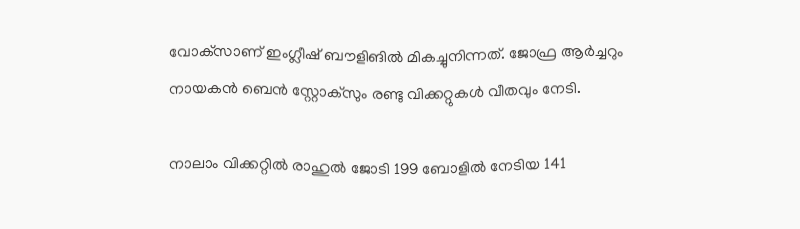വോക്‌സാണ് ഇംഗ്ലീഷ് ബൗളിങില്‍ മികച്ചുനിന്നത്. ജോഫ്ര ആര്‍ച്ചറും നായകന്‍ ബെന്‍ സ്റ്റോക്‌സും രണ്ടു വിക്കറ്റുകള്‍ വീതവും നേടി.

നാലാം വിക്കറ്റില്‍ രാഹുല്‍ ജോടി 199 ബോളില്‍ നേടിയ 141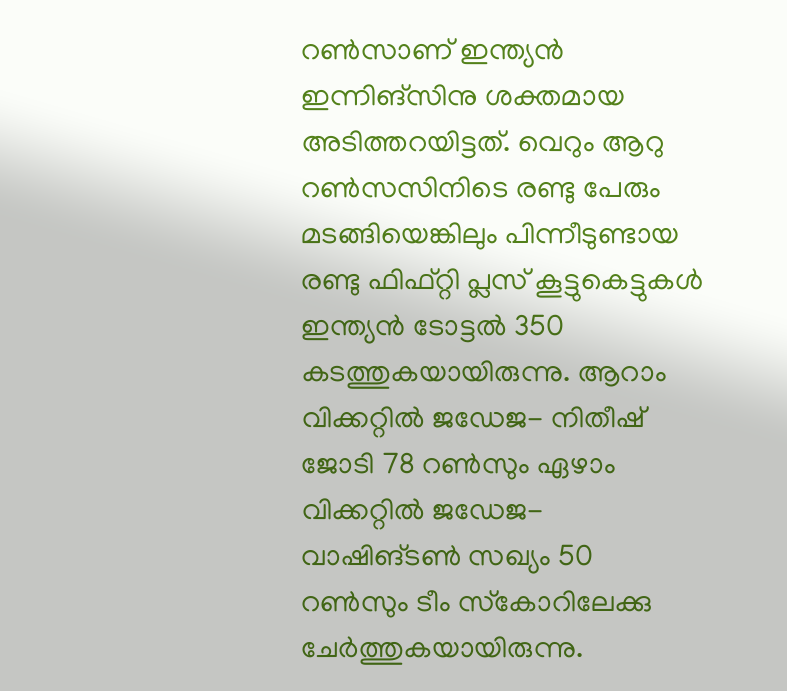റണ്‍സാണ് ഇന്ത്യന്‍ ഇന്നിങ്‌സിനു ശക്തമായ അടിത്തറയിട്ടത്. വെറും ആറു റണ്‍സസിനിടെ രണ്ടു പേരും മടങ്ങിയെങ്കിലും പിന്നീടുണ്ടായ രണ്ടു ഫിഫ്റ്റി പ്ലസ് കൂട്ടുകെട്ടുകള്‍ ഇന്ത്യന്‍ ടോട്ടല്‍ 350 കടത്തുകയായിരുന്നു. ആറാം വിക്കറ്റില്‍ ജഡേജ- നിതീഷ് ജോടി 78 റണ്‍സും ഏഴാം വിക്കറ്റില്‍ ജഡേജ- വാഷിങ്ടണ്‍ സഖ്യം 50 റണ്‍സും ടീം സ്‌കോറിലേക്കു ചേര്‍ത്തുകയായിരുന്നു.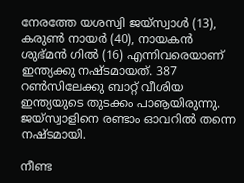നേരത്തേ യശസ്വി ജയ്‌സ്വാള്‍ (13), കരുണ്‍ നായര്‍ (40), നായകന്‍ ശുഭ്മന്‍ ഗില്‍ (16) എന്നിവരെയാണ് ഇന്ത്യക്കു നഷ്ടമായത്. 387 റണ്‍സിലേക്കു ബാറ്റ് വീശിയ ഇന്ത്യയുടെ തുടക്കം പാൡയിരുന്നു. ജയ്‌സ്വാളിനെ രണ്ടാം ഓവറില്‍ തന്നെ നഷ്ടമായി.

നീണ്ട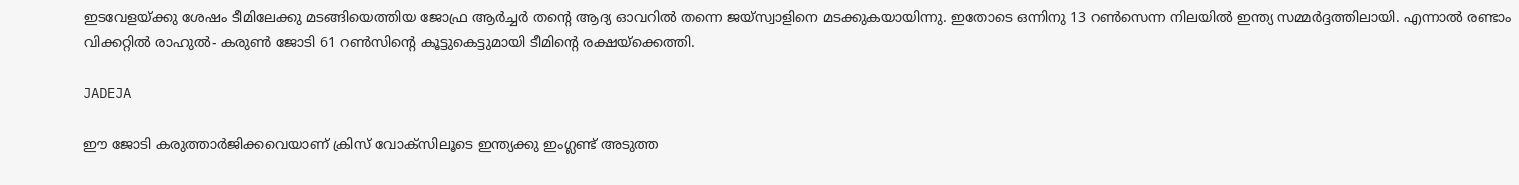ഇടവേളയ്ക്കു ശേഷം ടീമിലേക്കു മടങ്ങിയെത്തിയ ജോഫ്ര ആര്‍ച്ചര്‍ തന്റെ ആദ്യ ഓവറില്‍ തന്നെ ജയ്‌സ്വാളിനെ മടക്കുകയായിന്നു. ഇതോടെ ഒന്നിനു 13 റണ്‍സെന്ന നിലയില്‍ ഇന്ത്യ സമ്മര്‍ദ്ദത്തിലായി. എന്നാല്‍ രണ്ടാം വിക്കറ്റില്‍ രാഹുല്‍- കരുണ്‍ ജോടി 61 റണ്‍സിന്റെ കൂട്ടുകെട്ടുമായി ടീമിന്റെ രക്ഷയ്‌ക്കെത്തി.

JADEJA

ഈ ജോടി കരുത്താര്‍ജിക്കവെയാണ് ക്രിസ് വോക്‌സിലൂടെ ഇന്ത്യക്കു ഇംഗ്ലണ്ട് അടുത്ത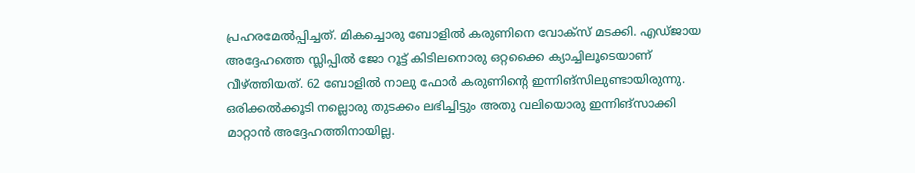പ്രഹരമേല്‍പ്പിച്ചത്. മികച്ചൊരു ബോളില്‍ കരുണിനെ വോക്‌സ് മടക്കി. എഡ്ജായ അദ്ദേഹത്തെ സ്ലിപ്പില്‍ ജോ റൂട്ട് കിടിലനൊരു ഒറ്റക്കൈ ക്യാച്ചിലൂടെയാണ് വീഴ്ത്തിയത്. 62 ബോളില്‍ നാലു ഫോര്‍ കരുണിന്റെ ഇന്നിങ്‌സിലുണ്ടായിരുന്നു. ഒരിക്കല്‍ക്കൂടി നല്ലൊരു തുടക്കം ലഭിച്ചിട്ടും അതു വലിയൊരു ഇന്നിങ്‌സാക്കി മാറ്റാന്‍ അദ്ദേഹത്തിനായില്ല.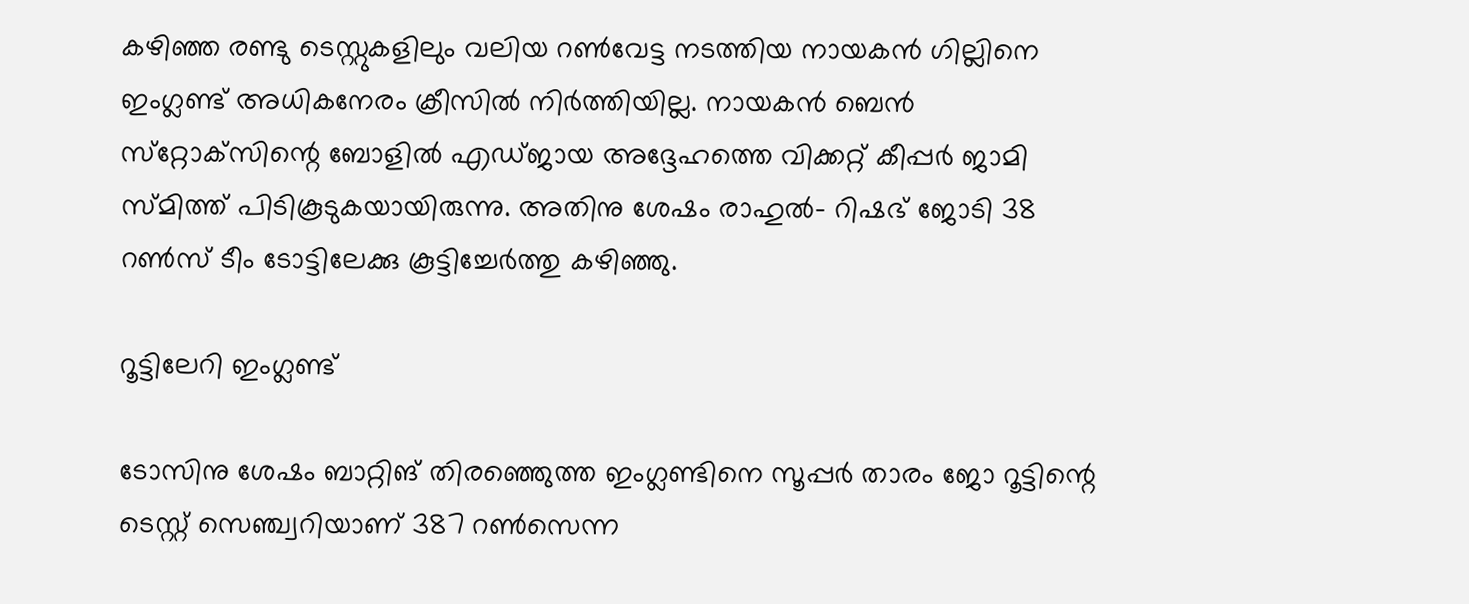കഴിഞ്ഞ രണ്ടു ടെസ്റ്റുകളിലും വലിയ റണ്‍വേട്ട നടത്തിയ നായകന്‍ ഗില്ലിനെ ഇംഗ്ലണ്ട് അധികനേരം ക്രീസില്‍ നിര്‍ത്തിയില്ല. നായകന്‍ ബെന്‍ സ്‌റ്റോക്‌സിന്റെ ബോളില്‍ എഡ്ജായ അദ്ദേഹത്തെ വിക്കറ്റ് കീപ്പര്‍ ജാമി സ്മിത്ത് പിടികൂടുകയായിരുന്നു. അതിനു ശേഷം രാഹുല്‍- റിഷഭ് ജോടി 38 റണ്‍സ് ടീം ടോട്ടിലേക്കു കൂട്ടിച്ചേര്‍ത്തു കഴിഞ്ഞു.

റൂട്ടിലേറി ഇംഗ്ലണ്ട്

ടോസിനു ശേഷം ബാറ്റിങ് തിരഞ്ഞെുത്ത ഇംഗ്ലണ്ടിനെ സൂപ്പര്‍ താരം ജോ റൂട്ടിന്റെ ടെസ്റ്റ് സെഞ്ച്വറിയാണ് 387 റണ്‍സെന്ന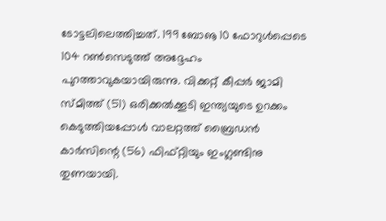ടോട്ടലിലെത്തിച്ചത്. 199 ബോൡ 10 ഫോറുള്‍പ്പെടെ 104 റണ്‍സെടുത്ത് അദ്ദേഹം പുറത്താവുകയായിരുന്നു. വിക്കറ്റ് കീപ്പര്‍ ജാമി സ്മിത്ത് (51) ഒരിക്കല്‍ക്കൂടി ഇന്ത്യയുടെ ഉറക്കം കെടുത്തിയപ്പോള്‍ വാലറ്റത്ത് ബ്രൈഡന്‍ കാര്‍സിന്റെ (56) ഫിഫ്റ്റിയും ഇംഗ്ലണ്ടിനു തുണയായി.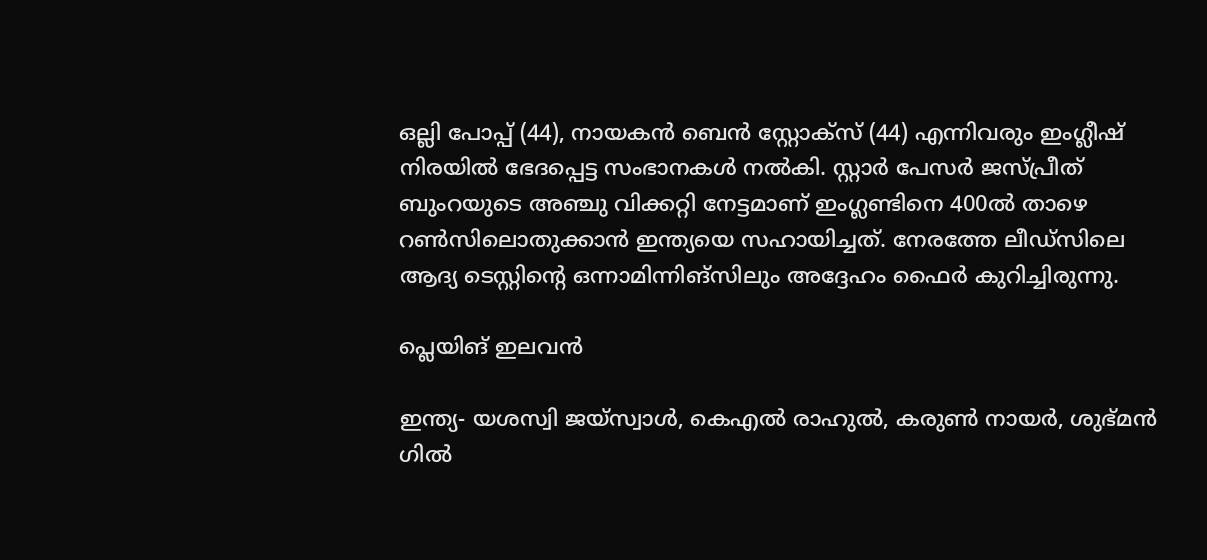ഒല്ലി പോപ്പ് (44), നായകന്‍ ബെന്‍ സ്റ്റോക്‌സ് (44) എന്നിവരും ഇംഗ്ലീഷ് നിരയില്‍ ഭേദപ്പെട്ട സംഭാനകള്‍ നല്‍കി. സ്റ്റാര്‍ പേസര്‍ ജസ്പ്രീത് ബുംറയുടെ അഞ്ചു വിക്കറ്റി നേട്ടമാണ് ഇംഗ്ലണ്ടിനെ 400ല്‍ താഴെ റണ്‍സിലൊതുക്കാന്‍ ഇന്ത്യയെ സഹായിച്ചത്. നേരത്തേ ലീഡ്‌സിലെ ആദ്യ ടെസ്റ്റിന്റെ ഒന്നാമിന്നിങ്‌സിലും അദ്ദേഹം ഫൈര്‍ കുറിച്ചിരുന്നു.

പ്ലെയിങ് ഇലവന്‍

ഇന്ത്യ- യശസ്വി ജയ്സ്വാള്‍, കെഎല്‍ രാഹുല്‍, കരുണ്‍ നായര്‍, ശുഭ്മന്‍ ഗില്‍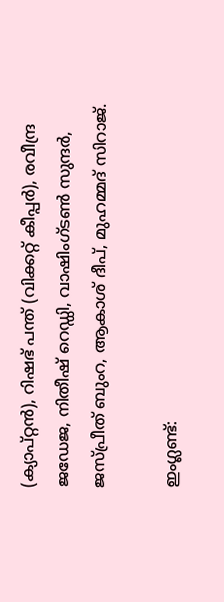(ക്യാപ്റ്റന്‍), റിഷഭ് പന്ത് (വിക്കറ്റ് കീപ്പര്‍), രവീന്ദ്ര ജഡേജ, നിതീഷ് റെഡ്ഡി, വാഷിംഗ്ടണ്‍ സുന്ദര്‍, ജസ്പ്രീത് ബുംറ, ആകാശ് ദീപ്, മുഹമ്മദ് സിറാജ്.

ഇംഗ്ലണ്ട്: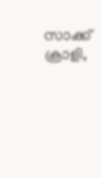സാക്ക് ക്രാളി,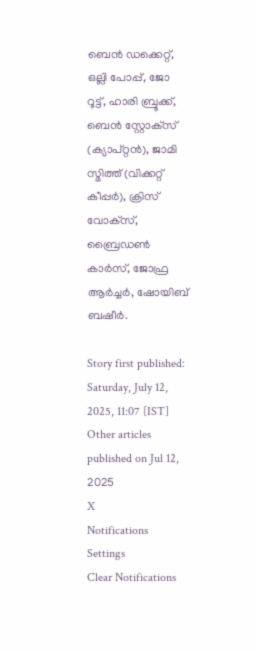ബെന്‍ ഡക്കെറ്റ്, ഒല്ലി പോപ്പ്, ജോ റൂട്ട്, ഹാരി ബ്രൂക്ക്, ബെന്‍ സ്റ്റോക്‌സ് (ക്യാപ്റ്റന്‍), ജാമി സ്മിത്ത് (വിക്കറ്റ് കീപ്പര്‍), ക്രിസ് വോക്‌സ്, ബ്രൈഡണ്‍ കാര്‍സ്, ജോഫ്ര ആര്‍ച്ചര്‍, ഷോയിബ് ബഷീര്‍.

Story first published: Saturday, July 12, 2025, 11:07 [IST]
Other articles published on Jul 12, 2025
X
Notifications
Settings
Clear Notifications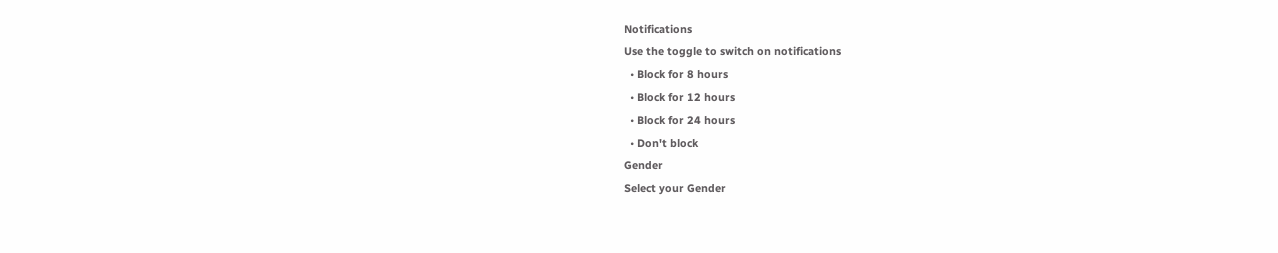Notifications
Use the toggle to switch on notifications
  • Block for 8 hours
  • Block for 12 hours
  • Block for 24 hours
  • Don't block
Gender
Select your Gender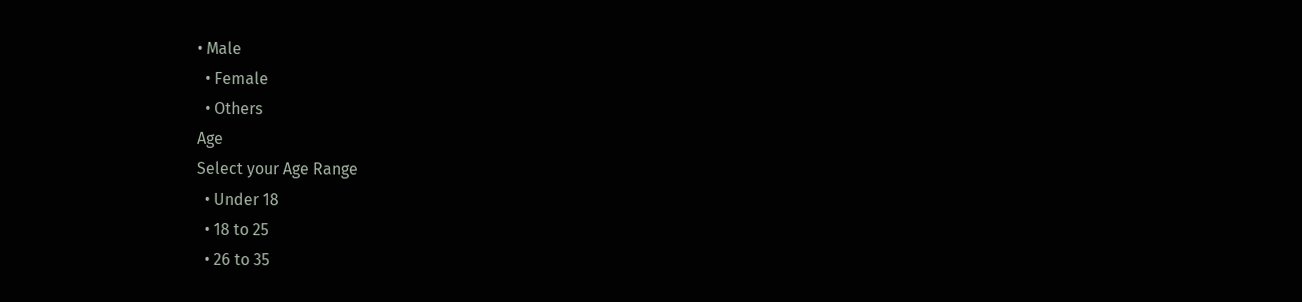• Male
  • Female
  • Others
Age
Select your Age Range
  • Under 18
  • 18 to 25
  • 26 to 35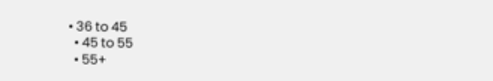• 36 to 45
  • 45 to 55
  • 55+